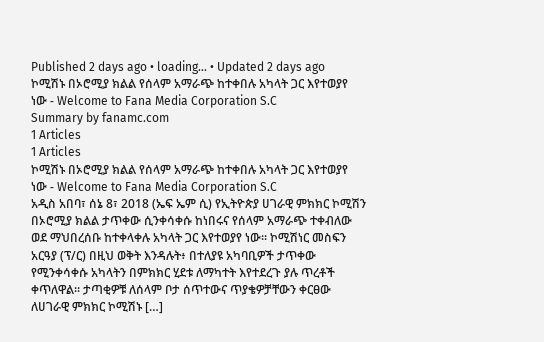Published 2 days ago • loading... • Updated 2 days ago
ኮሚሽኑ በኦሮሚያ ክልል የሰላም አማራጭ ከተቀበሉ አካላት ጋር እየተወያየ ነው - Welcome to Fana Media Corporation S.C
Summary by fanamc.com
1 Articles
1 Articles
ኮሚሽኑ በኦሮሚያ ክልል የሰላም አማራጭ ከተቀበሉ አካላት ጋር እየተወያየ ነው - Welcome to Fana Media Corporation S.C
አዲስ አበባ፣ ሰኔ 8፣ 2018 (ኤፍ ኤም ሲ) የኢትዮጵያ ሀገራዊ ምክክር ኮሚሽን በኦሮሚያ ክልል ታጥቀው ሲንቀሳቀሱ ከነበሩና የሰላም አማራጭ ተቀብለው ወደ ማህበረሰቡ ከተቀላቀሉ አካላት ጋር እየተወያየ ነው። ኮሚሽነር መስፍን አርዓያ (ፕ/ር) በዚህ ወቅት እንዳሉት፥ በተለያዩ አካባቢዎች ታጥቀው የሚንቀሳቀሱ አካላትን በምክክር ሂደቱ ለማካተት እየተደረጉ ያሉ ጥረቶች ቀጥለዋል፡፡ ታጣቂዎቹ ለሰላም ቦታ ሰጥተውና ጥያቄዎቻቸውን ቀርፀው ለሀገራዊ ምክክር ኮሚሽኑ […]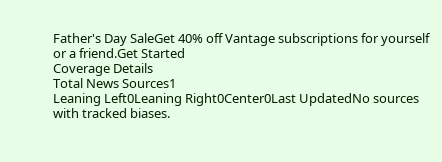Father's Day SaleGet 40% off Vantage subscriptions for yourself or a friend.Get Started
Coverage Details
Total News Sources1
Leaning Left0Leaning Right0Center0Last UpdatedNo sources with tracked biases.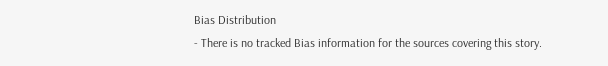Bias Distribution
- There is no tracked Bias information for the sources covering this story.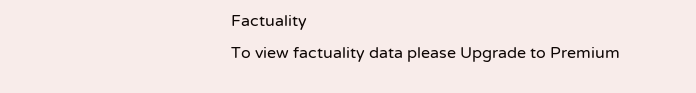Factuality
To view factuality data please Upgrade to Premium